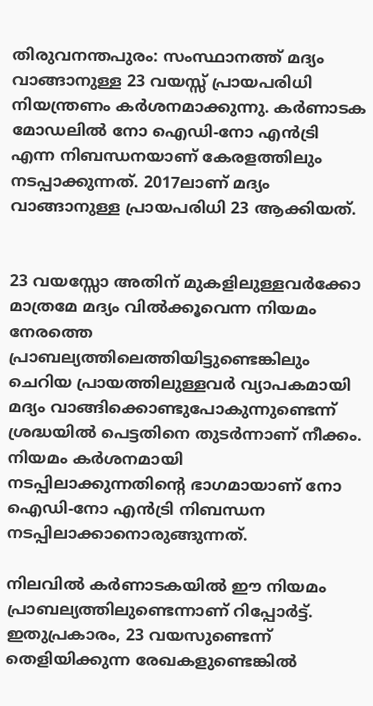തിരുവനന്തപുരം: സംസ്ഥാനത്ത് മദ്യം വാങ്ങാനുള്ള 23 വയസ്സ് പ്രായപരിധി നിയന്ത്രണം കർശനമാക്കുന്നു. കർണാടക മോഡലിൽ നോ ഐഡി-നോ എൻട്രി എന്ന നിബന്ധനയാണ് കേരളത്തിലും നടപ്പാക്കുന്നത്. 2017ലാണ് മദ്യം വാങ്ങാനുള്ള പ്രായപരിധി 23 ആക്കിയത്.


23 വയസ്സോ അതിന് മുകളിലുള്ളവർക്കോ മാത്രമേ മദ്യം വിൽക്കൂവെന്ന നിയമം നേരത്തെ പ്രാബല്യത്തിലെത്തിയിട്ടുണ്ടെങ്കിലും ചെറിയ പ്രായത്തിലുള്ളവർ വ്യാപകമായി മദ്യം വാങ്ങിക്കൊണ്ടുപോകുന്നുണ്ടെന്ന് ശ്രദ്ധയിൽ പെട്ടതിനെ തുടർന്നാണ് നീക്കം. നിയമം കർശനമായി നടപ്പിലാക്കുന്നതിന്‍റെ ഭാഗമായാണ് നോ ഐഡി-നോ എൻട്രി നിബന്ധന നടപ്പിലാക്കാനൊരുങ്ങുന്നത്.

നിലവിൽ കർണാടകയിൽ ഈ നിയമം പ്രാബല്യത്തിലുണ്ടെന്നാണ് റിപ്പോർട്ട്. ഇതുപ്രകാരം, 23 വയസുണ്ടെന്ന് തെളിയിക്കുന്ന രേഖകളുണ്ടെങ്കിൽ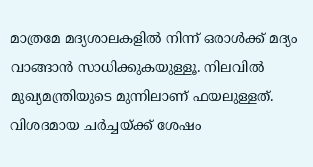മാത്രമേ മദ്യശാലകളിൽ നിന്ന് ഒരാൾക്ക് മദ്യം വാങ്ങാൻ സാധിക്കുകയുള്ളൂ. നിലവിൽ മുഖ്യമന്ത്രിയുടെ മുന്നിലാണ് ഫയലുള്ളത്. വിശദമായ ചർച്ചയ്ക്ക് ശേഷം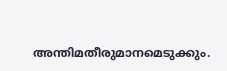അന്തിമതീരുമാനമെടുക്കും.